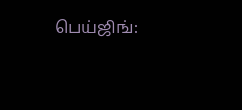பெய்ஜிங்: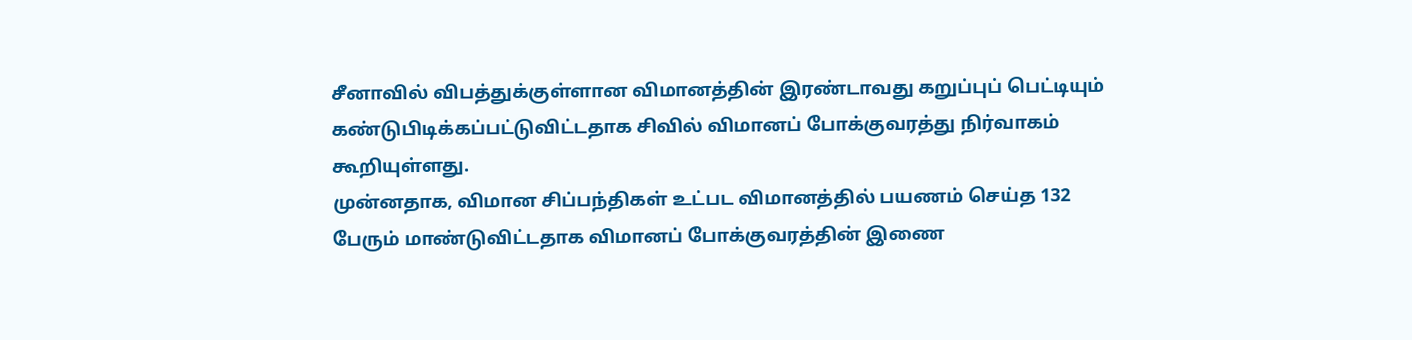சீனாவில் விபத்துக்குள்ளான விமானத்தின் இரண்டாவது கறுப்புப் பெட்டியும் கண்டுபிடிக்கப்பட்டுவிட்டதாக சிவில் விமானப் போக்குவரத்து நிர்வாகம் கூறியுள்ளது.
முன்னதாக, விமான சிப்பந்திகள் உட்பட விமானத்தில் பயணம் செய்த 132 பேரும் மாண்டுவிட்டதாக விமானப் போக்குவரத்தின் இணை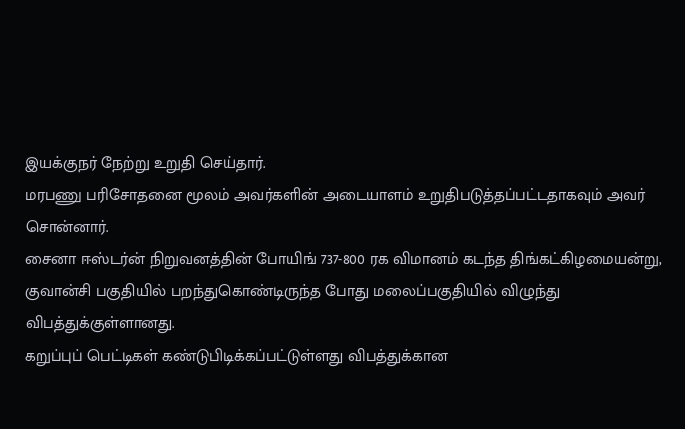இயக்குநர் நேற்று உறுதி செய்தார்.
மரபணு பரிசோதனை மூலம் அவர்களின் அடையாளம் உறுதிபடுத்தப்பட்டதாகவும் அவர் சொன்னார்.
சைனா ஈஸ்டர்ன் நிறுவனத்தின் போயிங் 737-800 ரக விமானம் கடந்த திங்கட்கிழமையன்று, குவான்சி பகுதியில் பறந்துகொண்டிருந்த போது மலைப்பகுதியில் விழுந்து விபத்துக்குள்ளானது.
கறுப்புப் பெட்டிகள் கண்டுபிடிக்கப்பட்டுள்ளது விபத்துக்கான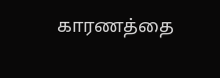காரணத்தை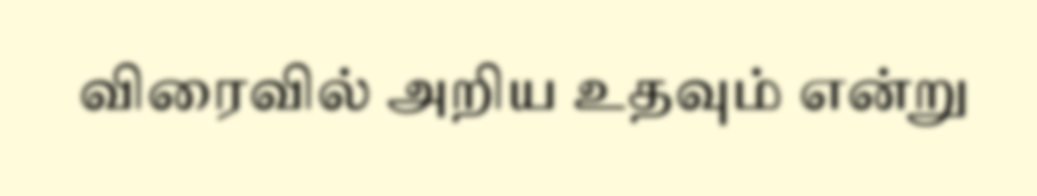விரைவில் அறிய உதவும் என்று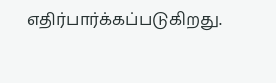எதிர்பார்க்கப்படுகிறது.